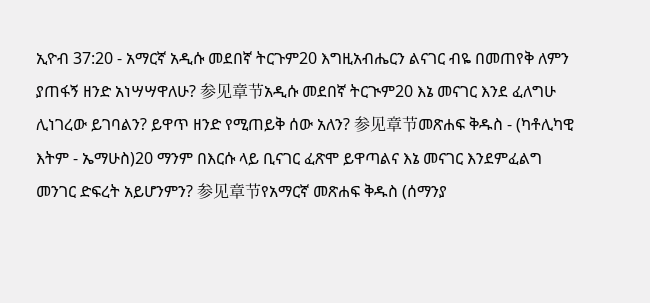ኢዮብ 37:20 - አማርኛ አዲሱ መደበኛ ትርጉም20 እግዚአብሔርን ልናገር ብዬ በመጠየቅ ለምን ያጠፋኝ ዘንድ አነሣሣዋለሁ? 参见章节አዲሱ መደበኛ ትርጒም20 እኔ መናገር እንደ ፈለግሁ ሊነገረው ይገባልን? ይዋጥ ዘንድ የሚጠይቅ ሰው አለን? 参见章节መጽሐፍ ቅዱስ - (ካቶሊካዊ እትም - ኤማሁስ)20 ማንም በእርሱ ላይ ቢናገር ፈጽሞ ይዋጣልና እኔ መናገር እንደምፈልግ መንገር ድፍረት አይሆንምን? 参见章节የአማርኛ መጽሐፍ ቅዱስ (ሰማንያ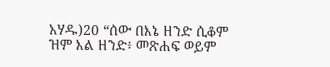አሃዱ)20 “ሰው በእኔ ዘንድ ሲቆም ዝም እል ዘንድ፥ መጽሐፍ ወይም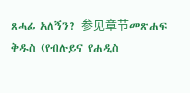ጸሓፊ አለኝን? 参见章节መጽሐፍ ቅዱስ (የብሉይና የሐዲስ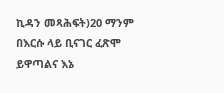ኪዳን መጻሕፍት)20 ማንም በእርሱ ላይ ቢናገር ፈጽሞ ይዋጣልና እኔ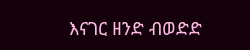እናገር ዘንድ ብወድድ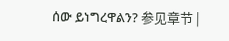ሰው ይነግረዋልን? 参见章节 |